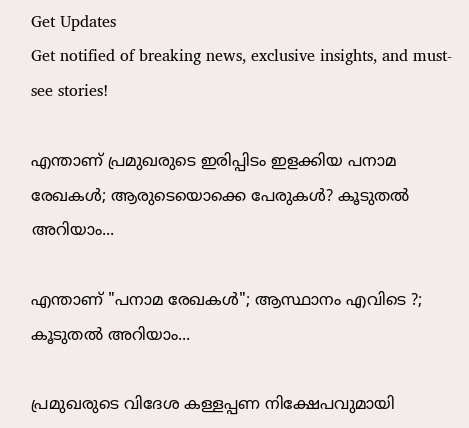Get Updates
Get notified of breaking news, exclusive insights, and must-see stories!

എന്താണ് പ്രമുഖരുടെ ഇരിപ്പിടം ഇളക്കിയ പനാമ രേഖകൾ; ആരുടെയൊക്കെ പേരുകൾ? കൂടുതൽ അറിയാം...

എന്താണ് "പനാമ രേഖകൾ"; ആസ്ഥാനം എവിടെ ?; കൂടുതൽ അറിയാം...

പ്രമുഖരുടെ വിദേശ കള്ളപ്പണ നിക്ഷേപവുമായി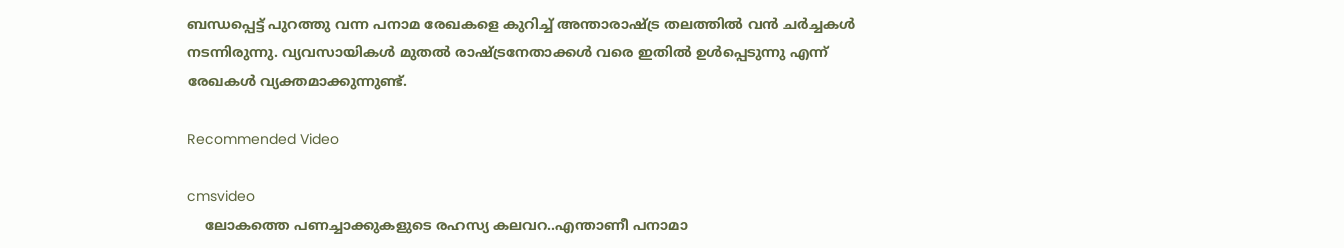ബന്ധപ്പെട്ട് പുറത്തു വന്ന പനാമ രേഖകളെ കുറിച്ച് അന്താരാഷ്ട്ര തലത്തിൽ വൻ ചർച്ചകൾ നടന്നിരുന്നു. വ്യവസായികൾ മുതൽ രാഷ്ട്രനേതാക്കൾ വരെ ഇതിൽ ഉൾപ്പെടുന്നു എന്ന് രേഖകൾ വ്യക്തമാക്കുന്നുണ്ട്.

Recommended Video

cmsvideo
    ലോകത്തെ പണച്ചാക്കുകളുടെ രഹസ്യ കലവറ..എന്താണീ പനാമാ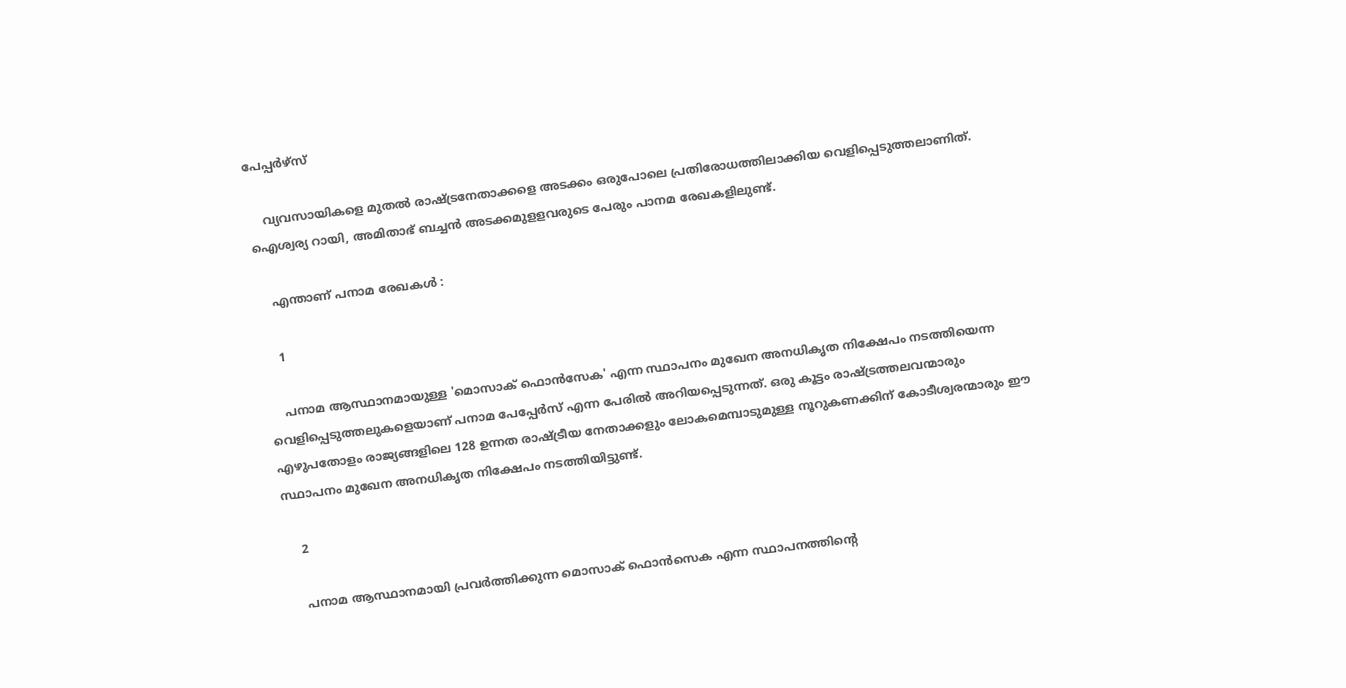പേപ്പർഴ്സ്

    വ്യവസായികളെ മുതൽ രാഷ്ട്രനേതാക്കളെ അടക്കം ഒരുപോലെ പ്രതിരോധത്തിലാക്കിയ വെളിപ്പെടുത്തലാണിത്. ഐശ്വര്യ റായി, അമിതാഭ് ബച്ചന്‍ അടക്കമുളളവരുടെ പേരും പാനമ രേഖകളിലുണ്ട്.

    എന്താണ് പനാമ രേഖകൾ :

    1

    പനാമ ആസ്ഥാനമായുള്ള 'മൊസാക് ഫൊൻസേക' എന്ന സ്ഥാപനം മുഖേന അനധികൃത നിക്ഷേപം നടത്തിയെന്ന വെളിപ്പെടുത്തലുകളെയാണ് പനാമ പേപ്പേർസ് എന്ന പേരിൽ അറിയപ്പെടുന്നത്. ഒരു കൂട്ടം രാഷ്ട്രത്തലവന്മാരും എഴുപതോളം രാജ്യങ്ങളിലെ 128 ഉന്നത രാഷ്ട്രീയ നേതാക്കളും ലോകമെമ്പാടുമുള്ള നൂറുകണക്കിന് കോടീശ്വരന്മാരും ഈ സ്ഥാപനം മുഖേന അനധികൃത നിക്ഷേപം നടത്തിയിട്ടുണ്ട്.

    2

    പനാമ ആസ്ഥാനമായി പ്രവർത്തിക്കുന്ന മൊസാക് ഫൊന്‍സെക എന്ന സ്ഥാപനത്തിന്റെ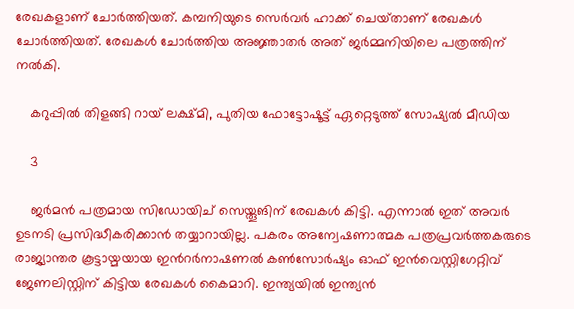രേഖകളാണ് ചോർത്തിയത്. കമ്പനിയുടെ സെർവർ ഹാക്ക് ചെയ്‌താണ് രേഖകൾ ചോർത്തിയത്. രേഖകൾ ചോർത്തിയ അജ്ഞാതർ അത് ജർമ്മനിയിലെ പത്രത്തിന് നൽകി.

    കറുപ്പില്‍ തിളങ്ങി റായ് ലക്ഷ്മി, പുതിയ ഫോട്ടോഷൂട്ട് ഏറ്റെടുത്ത് സോഷ്യല്‍ മീഡിയ

    3

    ജർമൻ പത്രമായ സിഡോയിച് സെയ്തൂങിന് രേഖകൾ കിട്ടി. എന്നാൽ ഇത് അവർ ഉടനടി പ്രസിദ്ധീകരിക്കാൻ തയ്യാറായില്ല. പകരം അന്വേഷണാത്മക പത്രപ്രവർത്തകരുടെ രാജ്യാന്തര കൂട്ടായ്മയായ ഇൻറർനാഷണൽ കൺസോർഷ്യം ഓഫ് ഇൻവെസ്റ്റിഗേറ്റിവ് ജേണലിസ്റ്റിന് കിട്ടിയ രേഖകൾ കൈമാറി. ഇന്ത്യയിൽ ഇന്ത്യൻ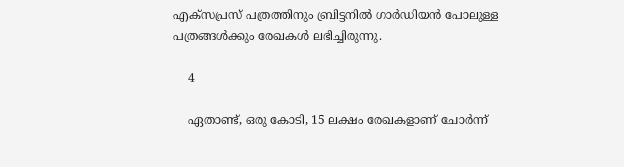എക്സപ്രസ് പത്രത്തിനും ബ്രിട്ടനിൽ ഗാർഡിയൻ പോലുള്ള പത്രങ്ങൾക്കും രേഖകൾ ലഭിച്ചിരുന്നു.

    4

    ഏതാണ്ട്, ഒരു കോടി, 15 ലക്ഷം രേഖകളാണ് ചോർന്ന്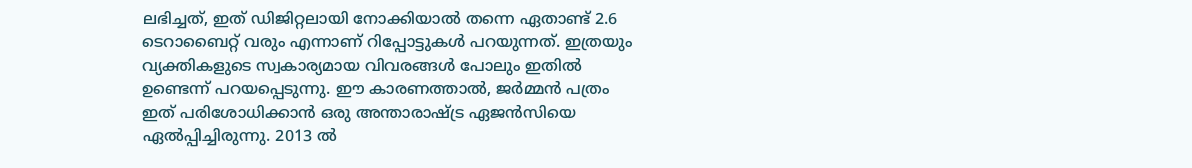ലഭിച്ചത്, ഇത് ഡിജിറ്റലായി നോക്കിയാൽ തന്നെ ഏതാണ്ട് 2.6 ടെറാബൈറ്റ് വരും എന്നാണ് റിപ്പോട്ടുകൾ പറയുന്നത്. ഇത്രയും വ്യക്തികളുടെ സ്വകാര്യമായ വിവരങ്ങൾ പോലും ഇതിൽ ഉണ്ടെന്ന് പറയപ്പെടുന്നു. ഈ കാരണത്താൽ, ജർമ്മൻ പത്രം ഇത് പരിശോധിക്കാൻ ഒരു അന്താരാഷ്ട്ര ഏജൻസിയെ ഏൽപ്പിച്ചിരുന്നു. 2013 ൽ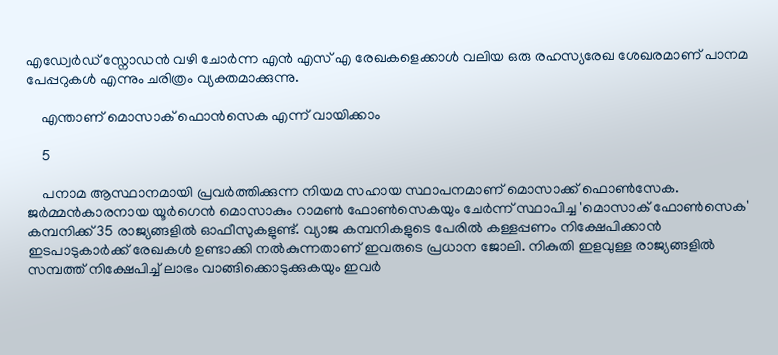എഡ്വേർഡ് സ്നോഡൻ വഴി ചോർന്ന എൻ എസ് എ രേഖകളെക്കാൾ വലിയ ഒരു രഹസ്യരേഖ ശേഖരമാണ് പാനമ പേപ്പറുകൾ എന്നും ചരിത്രം വ്യക്തമാക്കുന്നു.

    എന്താണ് മൊസാക് ഫൊന്‍സെക എന്ന് വായിക്കാം

    5

    പനാമ ആസ്ഥാനമായി പ്രവർത്തിക്കുന്ന നിയമ സഹായ സ്ഥാപനമാണ് മൊസാക്ക് ഫൊൺസേക. ജർമ്മൻകാരനായ യൂർഗെൻ മൊസാകും റാമൺ ഫോൺസെകയും ചേർന്ന് സ്ഥാപിച്ച 'മൊസാക് ഫോൺസെക' കമ്പനിക്ക് 35 രാജ്യങ്ങളിൽ ഓഫീസുകളുണ്ട്. വ്യാജ കമ്പനികളുടെ പേരിൽ കള്ളപ്പണം നിക്ഷേപിക്കാൻ ഇടപാടുകാർക്ക് രേഖകൾ ഉണ്ടാക്കി നൽകുന്നതാണ് ഇവരുടെ പ്രധാന ജോലി. നികുതി ഇളവുള്ള രാജ്യങ്ങളിൽ സമ്പത്ത് നിക്ഷേപിച്ച് ലാഭം വാങ്ങിക്കൊടുക്കുകയും ഇവർ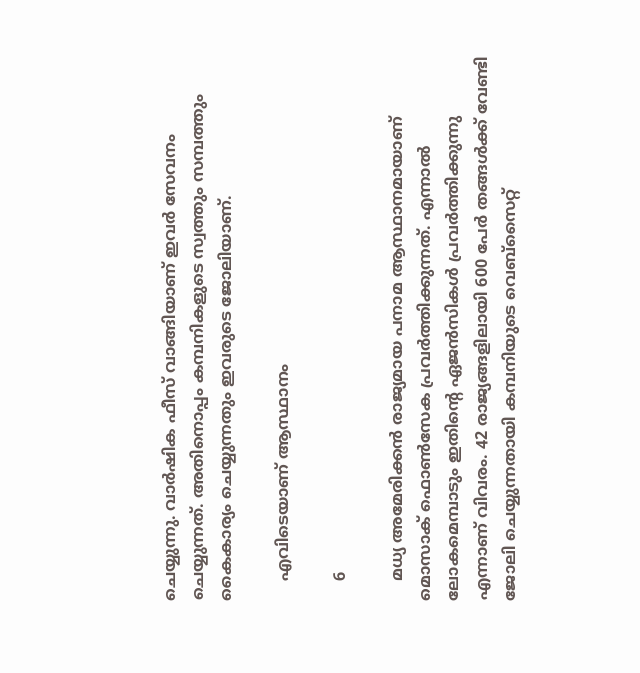ചെയ്യുന്നു. വാർഷിക ഫീസ് വാങ്ങിയാണ് ഇവർ സേവനം ചെയ്യുന്നത്. അതിനൊപ്പം കമ്പനികളുടെ സ്വത്തും സമ്പത്തും കൈകാര്യം ചെയ്യുന്നതും ഇവരുടെ ജോലിയാണ്.

    എവിടെയാണ് ആസ്ഥാനം

    6

    മധ്യ അമേരിക്കൻ രാജ്യമായ പനാമ ആസ്ഥാനമായാണ് മൊസാക് ഫൊൺസേക പ്രവർത്തിക്കുന്നത്. എന്നാൽ ലോകമെമ്പാടും ഇതിന്റെ ഏജൻസികൾ പ്രവർത്തിക്കുന്നു എന്നാണ് വിവരം. 42 രാജ്യങ്ങളിലായി 600 പേർ തങ്ങൾക്ക് വേണ്ടി ജോലി ചെയ്യുന്നതായി കമ്പനിയുടെ വെബ്സൈറ്റ്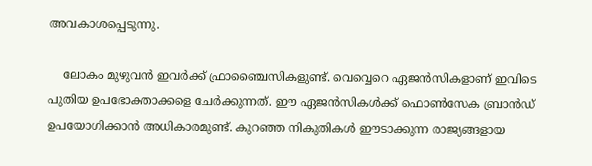അവകാശപ്പെടുന്നു.

    ലോകം മുഴുവൻ ഇവർക്ക് ഫ്രാഞ്ചൈസികളുണ്ട്. വെവ്വെറെ ഏജൻസികളാണ് ഇവിടെ പുതിയ ഉപഭോക്താക്കളെ ചേർക്കുന്നത്. ഈ ഏജൻസികൾക്ക് ഫൊൺസേക ബ്രാൻഡ് ഉപയോഗിക്കാൻ അധികാരമുണ്ട്. കുറഞ്ഞ നികുതികൾ ഈടാക്കുന്ന രാജ്യങ്ങളായ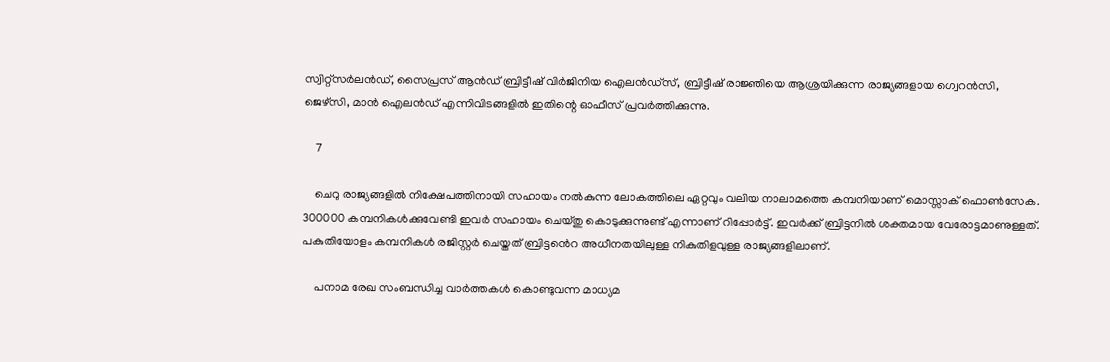സ്വിറ്റ്സർലൻഡ്, സൈപ്രസ് ആൻഡ് ബ്രിട്ടീഷ് വിർജിനിയ ഐലൻഡ്സ്, ബ്രിട്ടീഷ് രാജ്ഞിയെ ആശ്രയിക്കുന്ന രാജ്യങ്ങളായ ഗ്വെറൻസി, ജെഴ്സി, മാൻ ഐലൻഡ് എന്നിവിടങ്ങളിൽ ഇതിന്റെ ഓഫീസ് പ്രവർത്തിക്കുന്നു.

    7

    ചെറു രാജ്യങ്ങളിൽ നിക്ഷേപത്തിനായി സഹായം നൽകുന്ന ലോകത്തിലെ ഏറ്റവും വലിയ നാലാമത്തെ കമ്പനിയാണ് മൊസ്സാക് ഫൊൺസേക. 300000 കമ്പനികൾക്കുവേണ്ടി ഇവർ സഹായം ചെയ്തു കൊടുക്കുന്നുണ്ട് എന്നാണ് റിപ്പോർട്ട്. ഇവർക്ക് ബ്രിട്ടനിൽ ശക്തമായ വേരോട്ടമാണുള്ളത്. പകുതിയോളം കമ്പനികൾ രജിസ്റ്റർ ചെയ്തത് ബ്രിട്ടൻെറ അധീനതയിലുള്ള നികുതിളവുള്ള രാജ്യങ്ങളിലാണ്.

    പനാമ രേഖ സംബന്ധിച്ച വാര്‍ത്തകള്‍ കൊണ്ടുവന്ന മാധ്യമ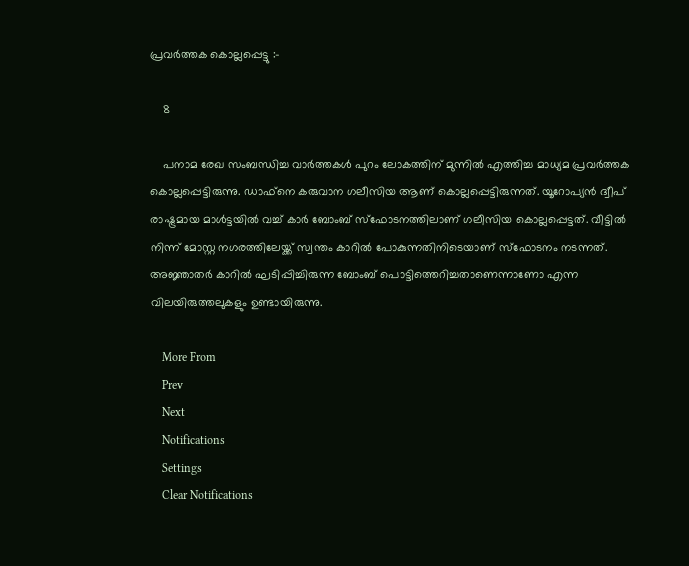പ്രവര്‍ത്തക കൊല്ലപ്പെട്ടു :-

    8

    പനാമ രേഖ സംബന്ധിച്ച വാര്‍ത്തകള്‍ പുറം ലോകത്തിന് മുന്നിൽ എത്തിച്ച മാധ്യമ പ്രവര്‍ത്തക കൊല്ലപ്പെട്ടിരുന്നു. ഡാഫ്‌നെ കരുവാന ഗലീസിയ ആണ് കൊല്ലപ്പെട്ടിരുന്നത്. യൂറോപ്യന്‍ ദ്വീപ് രാഷ്ട്രമായ മാള്‍ട്ടയില്‍ വച്ച് കാര്‍ ബോംബ് സ്‌ഫോടനത്തിലാണ് ഗലീസിയ കൊല്ലപ്പെട്ടത്. വീട്ടില്‍ നിന്ന് മോസ്റ്റ നഗരത്തിലേയ്ക്ക് സ്വന്തം കാറില്‍ പോകുന്നതിനിടെയാണ് സ്‌ഫോടനം നടന്നത്. അജ്ഞാതര്‍ കാറില്‍ ഘടിപ്പിച്ചിരുന്ന ബോംബ് പൊട്ടിത്തെറിച്ചതാണെന്നാണോ എന്ന വിലയിരുത്തലുകളും ഉണ്ടായിരുന്നു.

    More From
    Prev
    Next
    Notifications
    Settings
    Clear Notifications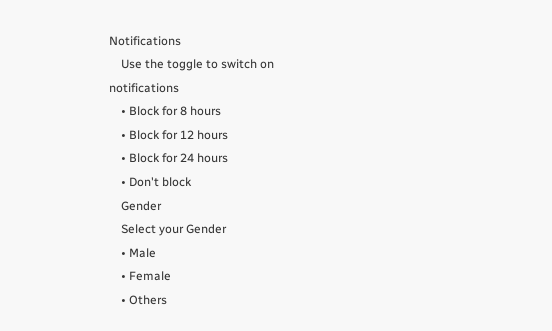Notifications
    Use the toggle to switch on notifications
    • Block for 8 hours
    • Block for 12 hours
    • Block for 24 hours
    • Don't block
    Gender
    Select your Gender
    • Male
    • Female
    • Others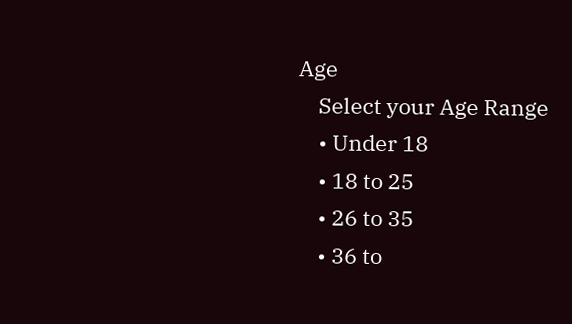Age
    Select your Age Range
    • Under 18
    • 18 to 25
    • 26 to 35
    • 36 to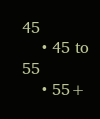45
    • 45 to 55
    • 55+